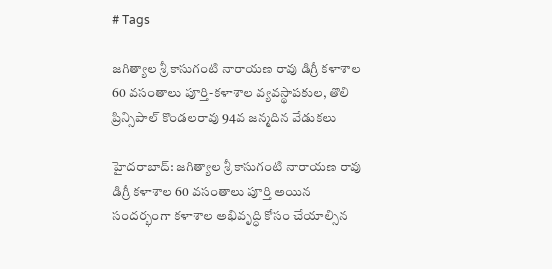# Tags

జగిత్యాల శ్రీ కాసుగంటి నారాయణ రావు డిగ్రీ కళాశాల 60 వసంతాలు పూర్తి-కళాశాల వ్యవస్థాపకుల, తొలి ప్రిన్సిపాల్ కొండలరావు 94వ జన్మదిన వేడుకలు

హైదరాబాద్: జగిత్యాల శ్రీ కాసుగంటి నారాయణ రావు డిగ్రీ కళాశాల 60 వసంతాలు పూర్తి అయిన సందర్భంగా కళాశాల అభివృద్ధి కోసం చేయాల్సిన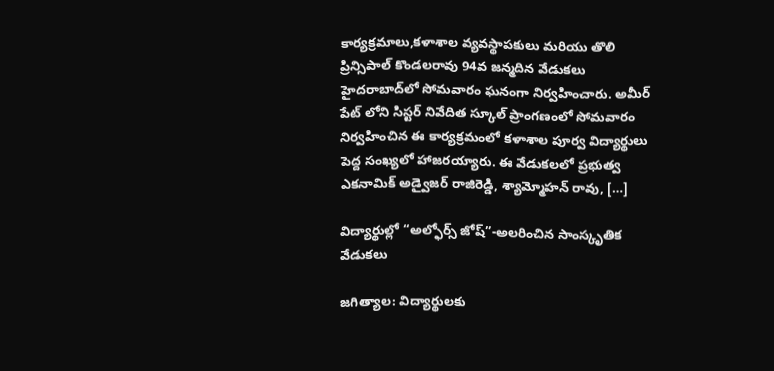కార్యక్రమాలు,కళాశాల వ్యవస్థాపకులు మరియు తొలి ప్రిన్సిపాల్ కొండలరావు 94వ జన్మదిన వేడుకలు హైదరాబాద్‌లో సోమవారం ఘనంగా నిర్వహించారు. అమీర్ పేట్ ‌లోని సిస్టర్ నివేదిత స్కూల్ ప్రాంగణంలో సోమవారం నిర్వహించిన ఈ కార్యక్రమంలో కళాశాల పూర్వ విద్యార్థులు పెద్ద సంఖ్యలో హాజరయ్యారు. ఈ వేడుకలలో ప్రభుత్వ ఎకనామిక్ అడ్వైజర్ రాజిరెడ్డి, శ్యామ్మోహన్ రావు, […]

విద్యార్థుల్లో “అల్ఫోర్స్ జోష్”-అలరించిన సాంస్కృతిక వేడుకలు

జగిత్యాల: విద్యార్థులకు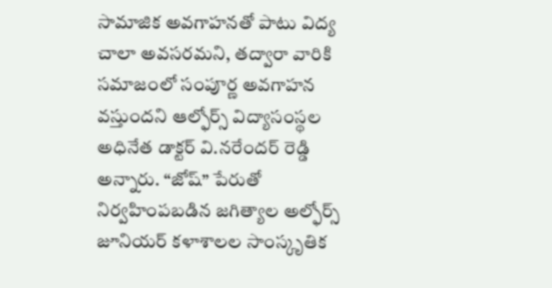సామాజిక అవగాహనతో పాటు విద్య చాలా అవసరమని, తద్వారా వారికి సమాజంలో సంపూర్ణ అవగాహన వస్తుందని ఆల్ఫోర్స్ విద్యాసంస్థల అధినేత డాక్టర్ వి.నరేందర్ రెడ్డి అన్నారు. “జోష్” పేరుతో నిర్వహింపబడిన జగిత్యాల అల్ఫోర్స్ జూనియర్ కళాశాలల సాంస్కృతిక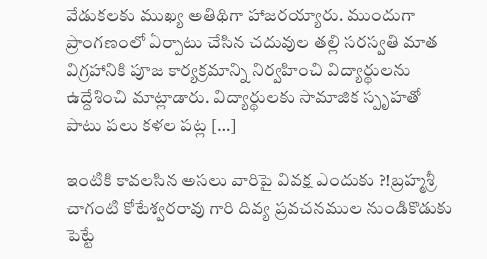వేడుకలకు ముఖ్య అతిథిగా హాజరయ్యారు. ముందుగా ప్రాంగణంలో ఏర్పాటు చేసిన చదువుల తల్లి సరస్వతి మాత విగ్రహానికి పూజ కార్యక్రమాన్ని నిర్వహించి విద్యార్థులను ఉద్దేశించి మాట్లాడారు. విద్యార్థులకు సామాజిక స్పృహతో పాటు పలు కళల పట్ల […]

ఇంటికి కావలసిన అసలు వారిపై వివక్ష ఎందుకు ?!బ్రహ్మశ్రీ చాగంటి కోటేశ్వరరావు గారి దివ్య ప్రవచనముల నుండికొడుకు పెట్టే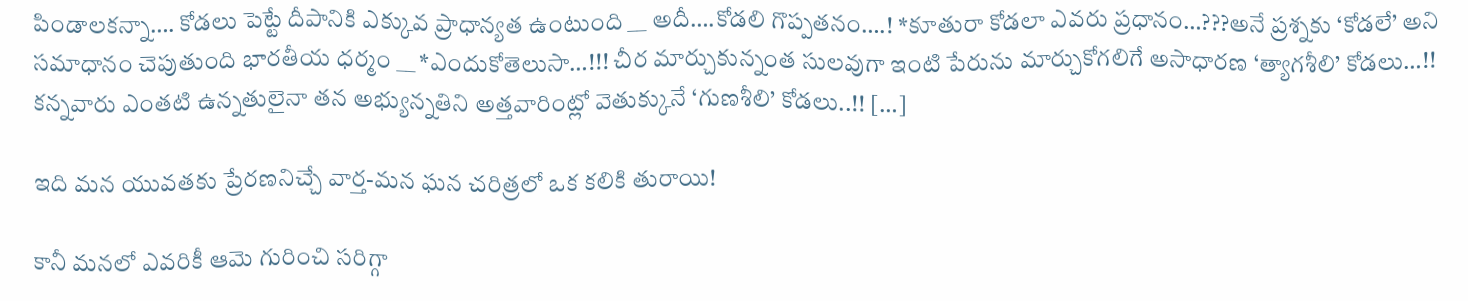పిండాలకన్నా…. కోడలు పెట్టే దీపానికి ఎక్కువ ప్రాధాన్యత ఉంటుంది __ అదీ….కోడలి గొప్పతనం….! *కూతురా కోడలా ఎవరు ప్రధానం…???అనే ప్రశ్నకు ‘కోడలే’ అని సమాధానం చెపుతుంది భారతీయ ధర్మం __ *ఎందుకోతెలుసా…!!! చీర మార్చుకున్నంత సులవుగా ఇంటి పేరును మార్చుకోగలిగే అసాధారణ ‘త్యాగశీలి’ కోడలు…!! కన్నవారు ఎంతటి ఉన్నతులైనా తన అభ్యున్నతిని అత్తవారింట్లో వెతుక్కునే ‘గుణశీలి’ కోడలు..!! […]

ఇది మన యువతకు ప్రేరణనిచ్చే వార్త-మన ఘన చరిత్రలో ఒక కలికి తురాయి!

కానీ మనలో ఎవరికీ ఆమె గురించి సరిగ్గా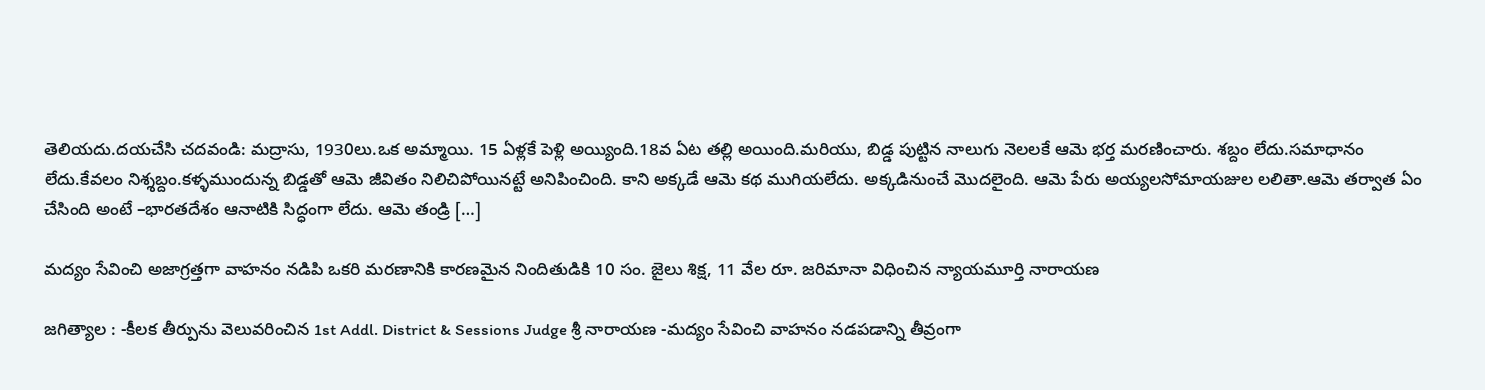తెలియదు.దయచేసి చదవండి: మద్రాసు, 1930లు.ఒక అమ్మాయి. 15 ఏళ్లకే పెళ్లి అయ్యింది.18వ ఏట తల్లి అయింది.మరియు, బిడ్డ పుట్టిన నాలుగు నెలలకే ఆమె భర్త మరణించారు. శబ్దం లేదు.సమాధానం లేదు.కేవలం నిశ్శబ్దం.కళ్ళముందున్న బిడ్డతో ఆమె జీవితం నిలిచిపోయినట్టే అనిపించింది. కాని అక్కడే ఆమె కథ ముగియలేదు. అక్కడినుంచే మొదలైంది. ఆమె పేరు అయ్యలసోమాయజుల లలితా.ఆమె తర్వాత ఏం చేసింది అంటే –భారతదేశం ఆనాటికి సిద్ధంగా లేదు. ఆమె తండ్రి […]

మద్యం సేవించి అజాగ్రత్తగా వాహనం నడిపి ఒకరి మరణానికి కారణమైన నిందితుడికి 10 సం. జైలు శిక్ష, 11 వేల రూ. జరిమానా విధించిన న్యాయమూర్తి నారాయణ

జగిత్యాల : -కీలక తీర్పును వెలువరించిన 1st Addl. District & Sessions Judge శ్రీ నారాయణ -మద్యం సేవించి వాహనం నడపడాన్ని తీవ్రంగా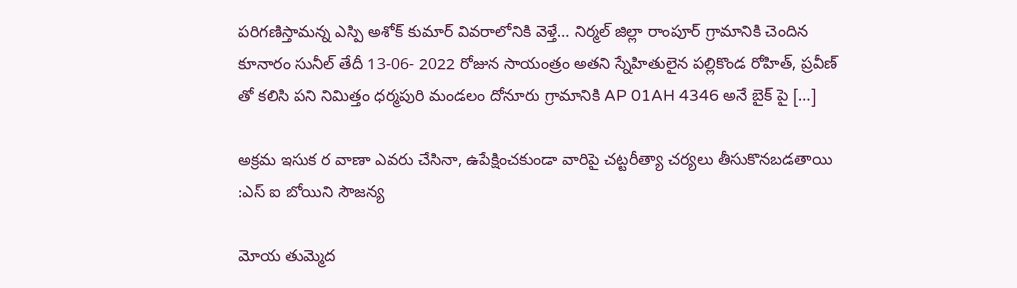పరిగణిస్తామన్న ఎస్పి అశోక్ కుమార్ వివరాలోనికి వెళ్తే… నిర్మల్ జిల్లా రాంపూర్ గ్రామానికి చెందిన కూనారం సునీల్ తేదీ 13-06- 2022 రోజున సాయంత్రం అతని స్నేహితులైన పల్లికొండ రోహిత్, ప్రవీణ్ తో కలిసి పని నిమిత్తం ధర్మపురి మండలం దోనూరు గ్రామానికి AP 01AH 4346 అనే బైక్ పై […]

అక్రమ ఇసుక ర వాణా ఎవరు చేసినా, ఉపేక్షించకుండా వారిపై చట్టరీత్యా చర్యలు తీసుకొనబడతాయి :ఎస్ ఐ బోయిని సౌజన్య

మోయ తుమ్మెద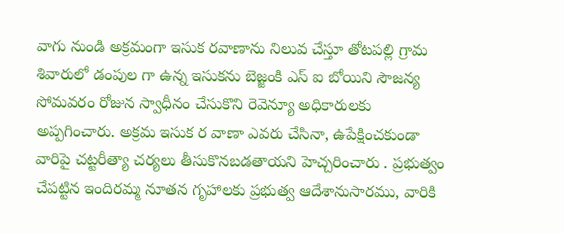వాగు నుండి అక్రమంగా ఇసుక రవాణాను నిలువ చేస్తూ తోటపల్లి గ్రామ శివారులో డంపుల గా ఉన్న ఇసుకను బెజ్జంకి ఎస్ ఐ బోయిని సౌజన్య సోమవరం రోజున స్వాధీనం చేసుకొని రెవెన్యూ అధికారులకు అప్పగించారు. అక్రమ ఇసుక ర వాణా ఎవరు చేసినా, ఉపేక్షించకుండా వారిపై చట్టరీత్యా చర్యలు తీసుకొనబడతాయని హెచ్చరించారు . ప్రభుత్వం చేపట్టిన ఇందిరమ్మ నూతన గృహాలకు ప్రభుత్వ ఆదేశానుసారము, వారికి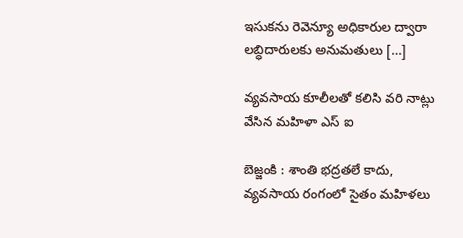ఇసుకను రెవెన్యూ అధికారుల ద్వారా లబ్ధిదారులకు అనుమతులు […]

వ్యవసాయ కూలీలతో కలిసి వరి నాట్లు వేసిన మహిళా ఎస్ ఐ

బెజ్జంకి : శాంతి భద్రతలే కాదు, వ్యవసాయ రంగంలో సైతం మహిళలు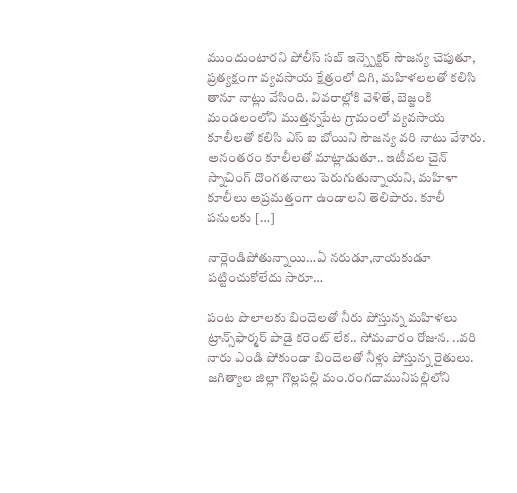ముందుంటారని పోలీస్ సబ్ ఇన్స్పెక్టర్ సౌజన్య చెపుతూ, ప్రత్యక్షంగా వ్యవసాయ క్షేత్రంలో దిగి, మహిళలలతో కలిసి తానూ నాట్లు వేసింది. వివరాల్లోకి వెళితే, బెజ్జంకి మండలంలోని ముత్తన్నపేట గ్రామంలో వ్యవసాయ కూలీలతో కలిసి ఎస్ ఐ బోయిని సౌజన్య వరి నాటు వేశారు. అనంతరం కూలీలతో మాట్లాడుతూ.. ఇటీవల చైన్ స్నాచింగ్ దొంగతనాలు పెరుగుతున్నాయని, మహిళా కూలీలు అప్రమత్తంగా ఉండాలని తెలిపారు. కూలీ పనులకు […]

నార్లెండిపోతున్నాయి…ఏ నరుడూ,నాయకుడూ పట్టించుకోలేదు సారూ…

పంట పొలాలకు బిందెలతో నీరు పోస్తున్న మహిళలు ట్రాన్స్‌ఫార్మర్‌ పాడై కరెంట్ లేక.. సోమవారం రోజున. ..వరి నారు ఎండి పోకుండా బిందెలతో నీళ్లు పోస్తున్న రైతులు. జగిత్యాల జిల్లా గొల్లపల్లి మం.రంగదామునిపల్లిలోని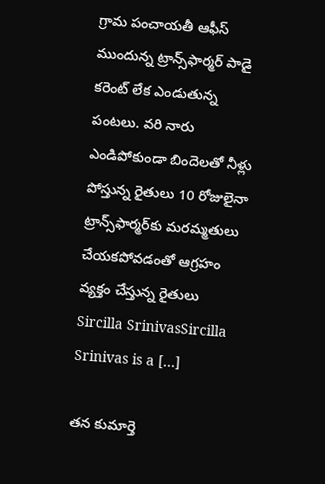గ్రామ పంచాయతీ ఆఫీస్ ముందున్న ట్రాన్స్‌ఫార్మర్‌ పాడై కరెంట్ లేక ఎండుతున్న పంటలు. వరి నారు ఎండిపోకుండా బిందెలతో నీళ్లు పోస్తున్న రైతులు 10 రోజులైనా ట్రాన్స్‌ఫార్మర్‌కు మరమ్మతులు చేయకపోవడంతో ఆగ్రహం వ్యక్తం చేస్తున్న రైతులు Sircilla SrinivasSircilla Srinivas is a […]

తన కుమార్తె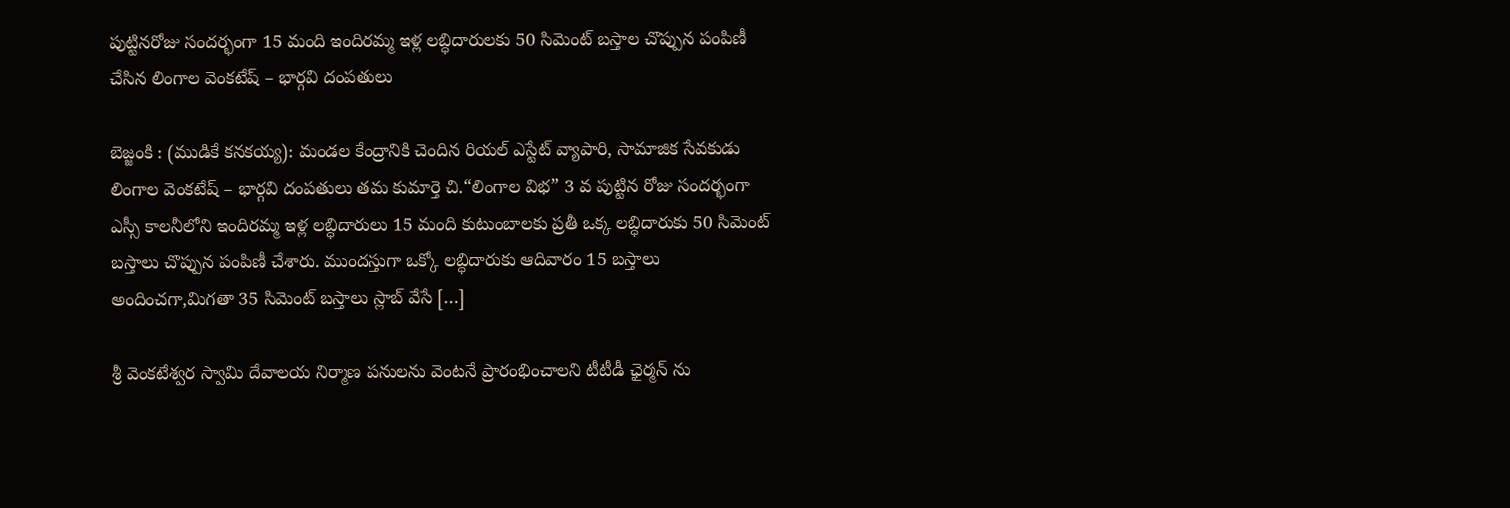పుట్టినరోజు సందర్భంగా 15 మంది ఇందిరమ్మ ఇళ్ల లబ్ధిదారులకు 50 సిమెంట్ బస్తాల చొప్పున పంపిణీ చేసిన లింగాల వెంకటేష్ – భార్గవి దంపతులు

బెజ్జంకి : (ముడికే కనకయ్య): మండల కేంద్రానికి చెందిన రియల్ ఎస్టేట్ వ్యాపారి, సామాజిక సేవకుడు లింగాల వెంకటేష్ – భార్గవి దంపతులు తమ కుమార్తె చి.“లింగాల విభ” 3 వ పుట్టిన రోజు సందర్భంగా ఎస్సీ కాలనీలోని ఇందిరమ్మ ఇళ్ల లబ్ధిదారులు 15 మంది కుటుంబాలకు ప్రతీ ఒక్క లబ్ధిదారుకు 50 సిమెంట్ బస్తాలు చొప్పున పంపిణీ చేశారు. ముందస్తుగా ఒక్కో లబ్ధిదారుకు ఆదివారం 15 బస్తాలు అందించగా,మిగతా 35 సిమెంట్ బస్తాలు స్లాబ్ వేసే […]

శ్రీ వెంకటేశ్వర స్వామి దేవాలయ నిర్మాణ పనులను వెంటనే ప్రారంభించాలని టీటీడీ ఛైర్మన్ ను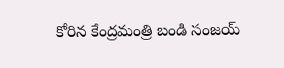కోరిన కేంద్రమంత్రి బండి సంజయ్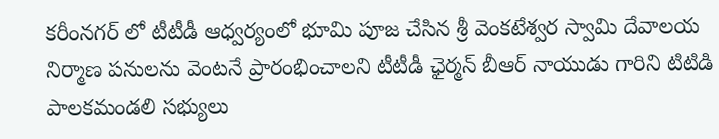కరీంనగర్ లో టీటీడీ ఆధ్వర్యంలో భూమి పూజ చేసిన శ్రీ వెంకటేశ్వర స్వామి దేవాలయ నిర్మాణ పనులను వెంటనే ప్రారంభించాలని టీటీడీ ఛైర్మన్ బీఆర్ నాయుడు గారిని టిటిడి పాలకమండలి సభ్యులు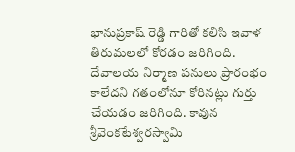భానుప్రకాష్ రెడ్డి గారితో కలిసి ఇవాళ తిరుమలలో కోరడం జరిగింది. దేవాలయ నిర్మాణ పనులు ప్రారంభం కాలేదని గతంలోనూ కోరినట్లు గుర్తు చేయడం జరిగింది. కావున శ్రీవెంకటేశ్వరస్వామి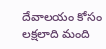దేవాలయం కోసం లక్షలాది మంది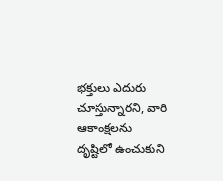భక్తులు ఎదురు చూస్తున్నారని, వారి ఆకాంక్షలను దృష్టిలో ఉంచుకుని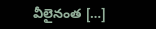వీలైనంత […]